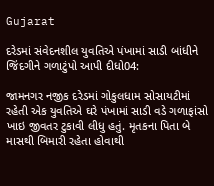Gujarat

દરેડમાં સંવેદનશીલ યુવતિએ પંખામાં સાડી બાંધીને જિંદગીને ગળાટુંપો આપી દીધો04:

જામનગર નજીક દરેડમાં ગોકુલધામ સોસાયટીમાં રહેતી એક યુવતિએ ઘરે પંખામાં સાડી વડે ગળાફાંસો ખાઇ જીવતર ટુકાવી લીધુ હતું. મૃતકના પિતા બે માસથી બિમારી રહેતા હોવાથી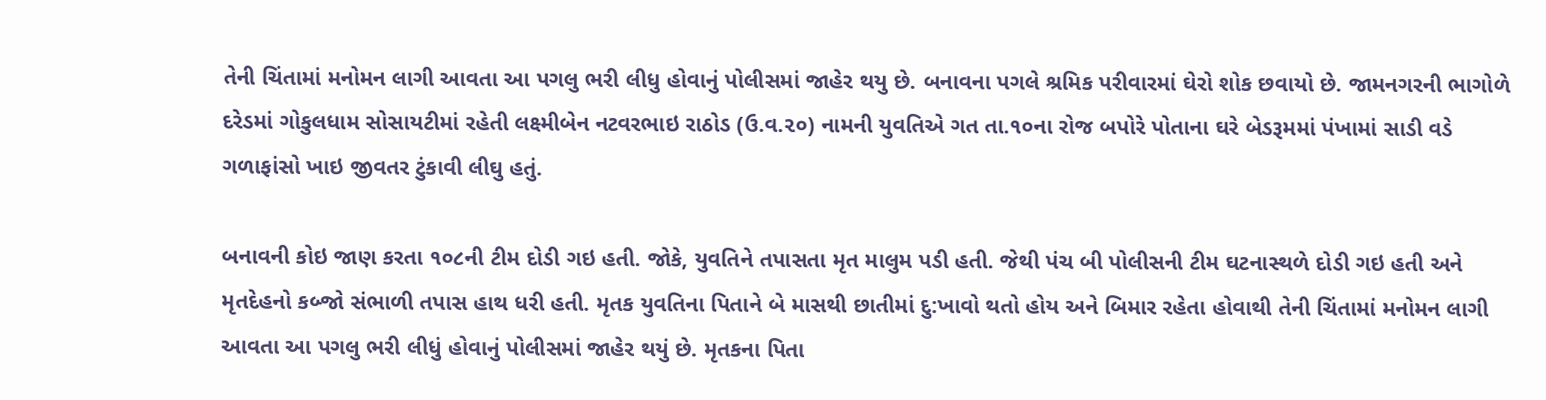તેની ચિંતામાં મનોમન લાગી આવતા આ પગલુ ભરી લીધુ હોવાનું પોલીસમાં જાહેર થયુ છે. બનાવના પગલે શ્રમિક પરીવારમાં ઘેરો શોક છવાયો છે. જામનગરની ભાગોળે દરેડમાં ગોકુલધામ સોસાયટીમાં રહેતી લક્ષ્મીબેન નટવરભાઇ રાઠોડ (ઉ.વ.૨૦) નામની યુવતિએ ગત તા.૧૦ના રોજ બપોરે પોતાના ઘરે બેડરૂમમાં પંખામાં સાડી વડે ગળાફાંસો ખાઇ જીવતર ટુંકાવી લીઘુ હતું.

બનાવની કોઇ જાણ કરતા ૧૦૮ની ટીમ દોડી ગઇ હતી. જોકે, યુવતિને તપાસતા મૃત માલુમ પડી હતી. જેથી પંચ બી પોલીસની ટીમ ઘટનાસ્થળે દોડી ગઇ હતી અને મૃતદેહનો કબ્જો સંભાળી તપાસ હાથ ધરી હતી. મૃતક યુવતિના પિતાને બે માસથી છાતીમાં દુ:ખાવો થતો હોય અને બિમાર રહેતા હોવાથી તેની ચિંતામાં મનોમન લાગી આવતા આ પગલુ ભરી લીધું હોવાનું પોલીસમાં જાહેર થયું છે. મૃતકના પિતા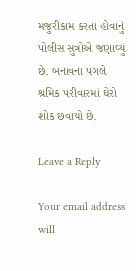મજુરીકામ કરતા હોવાનું પોલીસ સુત્રોએ જણાવ્યું છે. બનાવના પગલે શ્રમિક પરીવારમાં ઘેરો શોક છવાયો છે.

Leave a Reply

Your email address will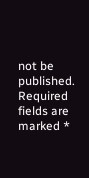not be published. Required fields are marked *